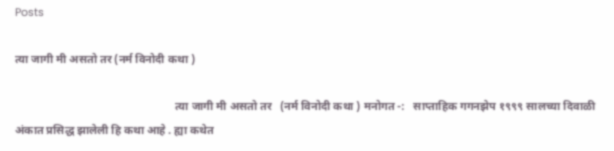Posts

त्या जागी मी असतो तर (नर्म विनोदी कथा )

                                                        त्या जागी मी असतो तर   (नर्म विनोदी कथा ) मनोगत -:   साप्ताहिक गगनझेप १९९९ सालच्या दिवाळी अंकात प्रसिद्ध झालेली हि कथा आहे . ह्या कथेत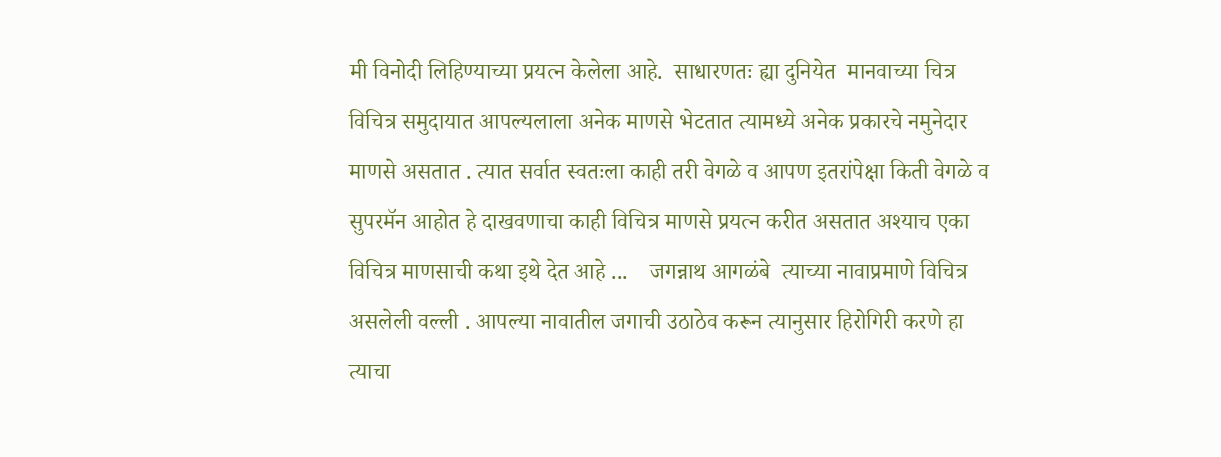मी विनोदी लिहिण्याच्या प्रयत्न केलेला आहे.  साधारणतः ह्या दुनियेत  मानवाच्या चित्र विचित्र समुदायात आपल्यलाला अनेक माणसे भेटतात त्यामध्ये अनेक प्रकारचे नमुनेदार माणसे असतात . त्यात सर्वात स्वतःला काही तरी वेगळे व आपण इतरांपेक्षा किती वेगळे व सुपरमॅन आहोत हे दाखवणाचा काही विचित्र माणसे प्रयत्न करीत असतात अश्याच एका विचित्र माणसाची कथा इथे देत आहे ...    जगन्नाथ आगळंबे  त्याच्या नावाप्रमाणे विचित्र असलेली वल्ली . आपल्या नावातील जगाची उठाठेव करून त्यानुसार हिरोगिरी करणे हा त्याचा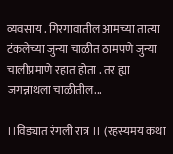व्यवसाय . गिरगावातील आमच्या तात्या टंकलेच्या जुन्या चाळीत ठामपणे जुन्या चालीप्रमाणे रहात होता . तर ह्या  जगन्नाथला चाळीतील...

।।विड्यात रंगली रात्र ।। (रहस्यमय कथा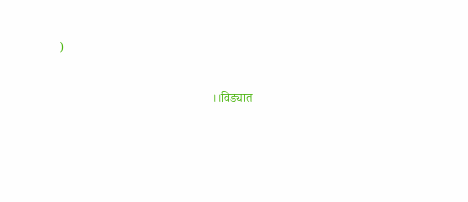)

                                                 ।।विड्यात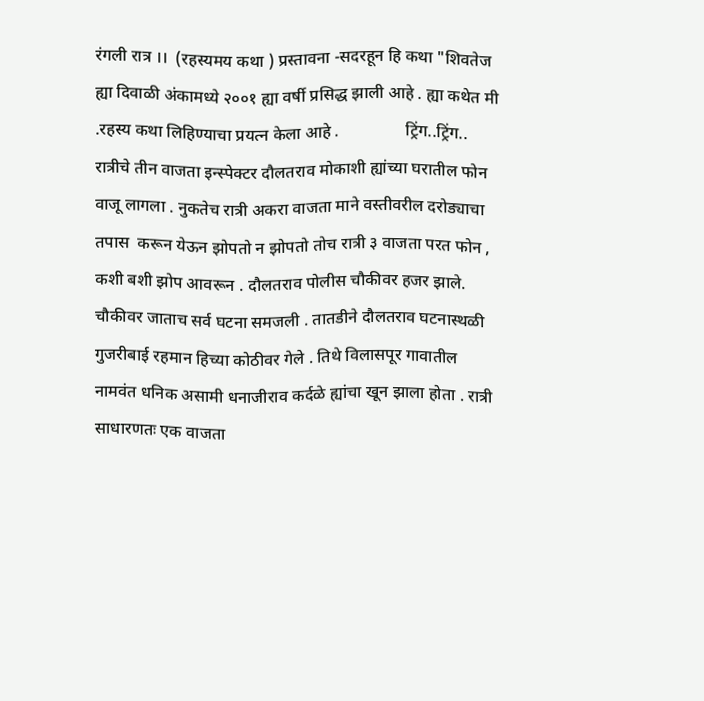रंगली रात्र ।।  (रहस्यमय कथा ) प्रस्तावना -सदरहून हि कथा "शिवतेज ह्या दिवाळी अंकामध्ये २००१ ह्या वर्षी प्रसिद्ध झाली आहे . ह्या कथेत मी .रहस्य कथा लिहिण्याचा प्रयत्न केला आहे .                ट्रिंग..ट्रिंग.. रात्रीचे तीन वाजता इन्स्पेक्टर दौलतराव मोकाशी ह्यांच्या घरातील फोन  वाजू लागला . नुकतेच रात्री अकरा वाजता माने वस्तीवरील दरोड्याचा तपास  करून येऊन झोपतो न झोपतो तोच रात्री ३ वाजता परत फोन , कशी बशी झोप आवरून . दौलतराव पोलीस चौकीवर हजर झाले. चौकीवर जाताच सर्व घटना समजली . तातडीने दौलतराव घटनास्थळी गुजरीबाई रहमान हिच्या कोठीवर गेले . तिथे विलासपूर गावातील नामवंत धनिक असामी धनाजीराव कर्दळे ह्यांचा खून झाला होता . रात्री साधारणतः एक वाजता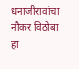धनाजीरावांचा नौकर विठोबा हा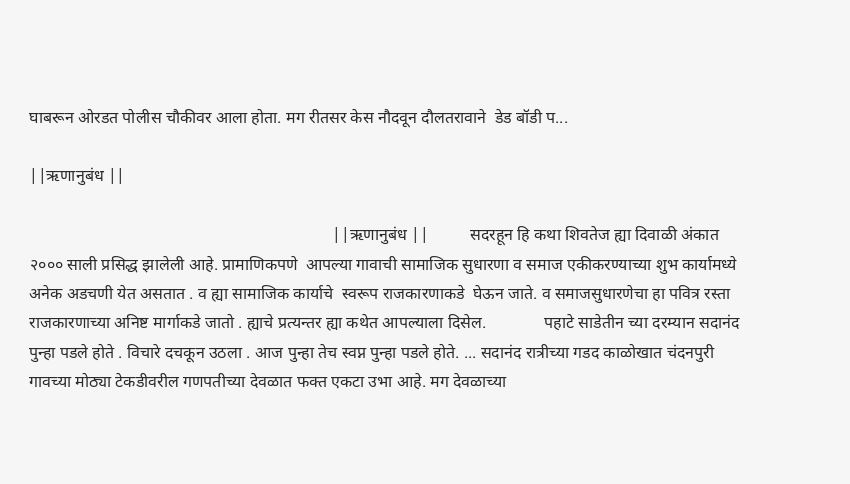घाबरून ओरडत पोलीस चौकीवर आला होता. मग रीतसर केस नौदवून दौलतरावाने  डेड बॉडी प...

||ऋणानुबंध ||

                                                                         ||ऋणानुबंध ||          सदरहून हि कथा शिवतेज ह्या दिवाळी अंकात २००० साली प्रसिद्ध झालेली आहे. प्रामाणिकपणे  आपल्या गावाची सामाजिक सुधारणा व समाज एकीकरण्याच्या शुभ कार्यामध्ये अनेक अडचणी येत असतात . व ह्या सामाजिक कार्याचे  स्वरूप राजकारणाकडे  घेऊन जाते. व समाजसुधारणेचा हा पवित्र रस्ता राजकारणाच्या अनिष्ट मार्गाकडे जातो . ह्याचे प्रत्यन्तर ह्या कथेत आपल्याला दिसेल.              पहाटे साडेतीन च्या दरम्यान सदानंद पुन्हा पडले होते . विचारे दचकून उठला . आज पुन्हा तेच स्वप्न पुन्हा पडले होते. ... सदानंद रात्रीच्या गडद काळोखात चंदनपुरी गावच्या मोठ्या टेकडीवरील गणपतीच्या देवळात फक्त एकटा उभा आहे. मग देवळाच्या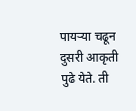पायऱ्या चढून दुसरी आकृती पुढे येते. ती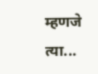म्हणजे त्या...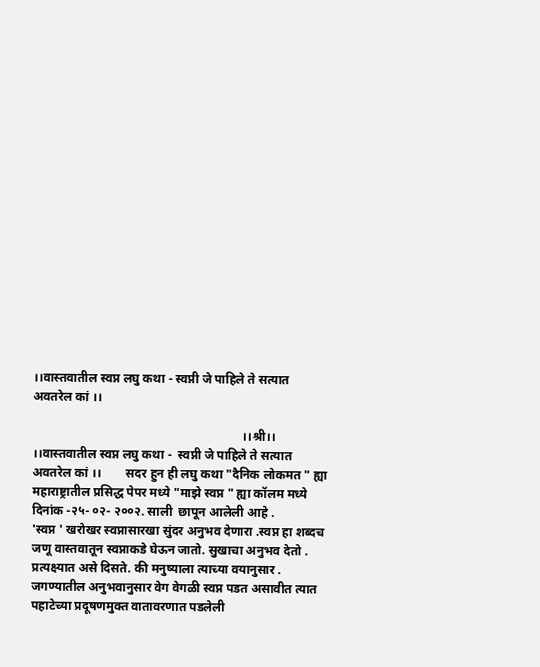।।वास्तवातील स्वप्न लघु कथा - स्वप्नी जे पाहिले ते सत्यात अवतरेल कां ।।

                                                                   ।।श्री।।                        ।।वास्तवातील स्वप्न लघु कथा -  स्वप्नी जे पाहिले ते सत्यात अवतरेल कां ।।        सदर हुन ही लघु कथा "दैनिक लोकमत " ह्या महाराष्ट्रातील प्रसिद्ध पेपर मध्ये "माझे स्वप्न " ह्या कॉलम मध्ये दिनांक -२५- ०२- २००२. साली  छापून आलेली आहे .                          'स्वप्न ' खरोखर स्वप्नासारखा सुंदर अनुभव देणारा .स्वप्न हा शब्दच जणू वास्तवातून स्वप्नाकडे घेऊन जातो. सुखाचा अनुभव देतो . प्रत्यक्ष्यात असे दिसते. की मनुष्याला त्याच्या वयानुसार . जगण्यातील अनुभवानुसार वेग वेगळी स्वप्न पडत असावीत त्यात पहाटेच्या प्रदूषणमुक्त वातावरणात पडलेली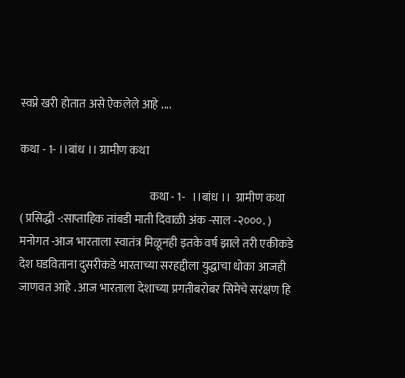स्वप्ने खरी होतात असे ऐकलेले आहे ....

कथा - 1- ।।बांध ।। ग्रामीण कथा

                                                         कथा - 1-   ।।बांध ।।  ग्रामीण कथा                                   ( प्रसिद्धी -:साप्ताहिक तांबडी माती दिवाळी अंक -साल -२०००. )  मनोगत -आज भारताला स्वातंत्र मिळूनही इतके वर्ष झाले तरी एकीकडे देश घडविताना दुसरीकडे भारताच्या सरहद्दीला युद्धाचा धोका आजही जाणवत आहे . आज भारताला देशाच्या प्रगतीबरोबर सिमेचे सरंक्षण हि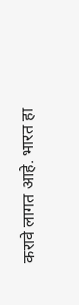करावे लागत आहे. भारत हा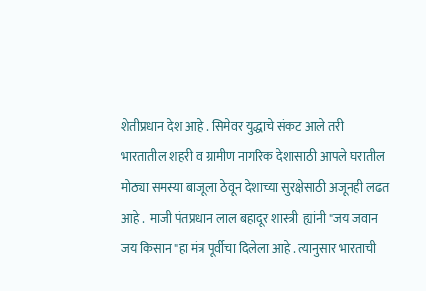शेतीप्रधान देश आहे . सिमेवर युद्धाचे संकट आले तरी भारतातील शहरी व ग्रामीण नागरिक देशासाठी आपले घरातील मोठ्या समस्या बाजूला ठेवून देशाच्या सुरक्षेसाठी अजूनही लढत आहे .  माजी पंतप्रधान लाल बहादूर शास्त्री  ह्यांनी "जय जवान जय किसान "हा मंत्र पूर्वीचा दिलेला आहे . त्यानुसार भारताची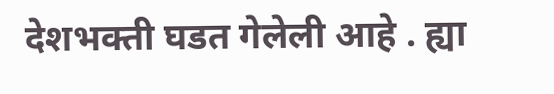देशभक्ती घडत गेलेली आहे . ह्या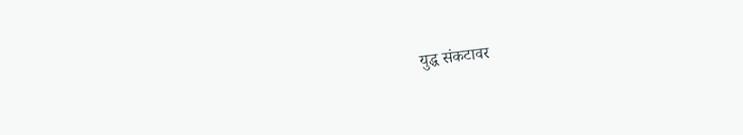युद्ध संकटावर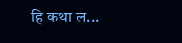हि कथा ल...